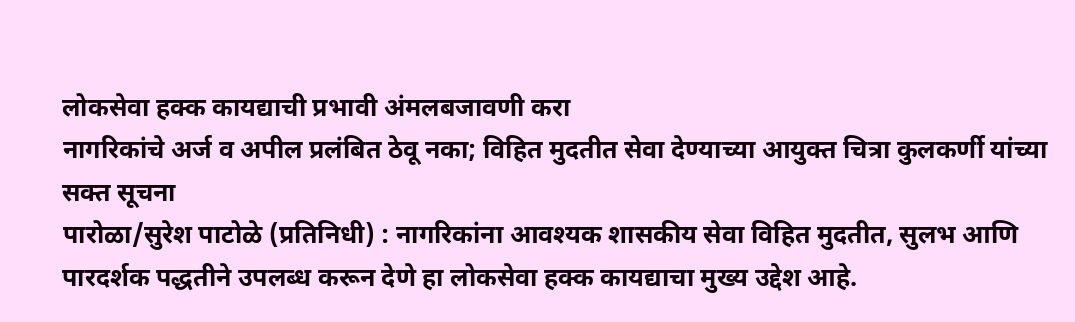लोकसेवा हक्क कायद्याची प्रभावी अंमलबजावणी करा
नागरिकांचे अर्ज व अपील प्रलंबित ठेवू नका; विहित मुदतीत सेवा देण्याच्या आयुक्त चित्रा कुलकर्णी यांच्या सक्त सूचना
पारोळा/सुरेश पाटोळे (प्रतिनिधी) : नागरिकांना आवश्यक शासकीय सेवा विहित मुदतीत, सुलभ आणि पारदर्शक पद्धतीने उपलब्ध करून देणे हा लोकसेवा हक्क कायद्याचा मुख्य उद्देश आहे.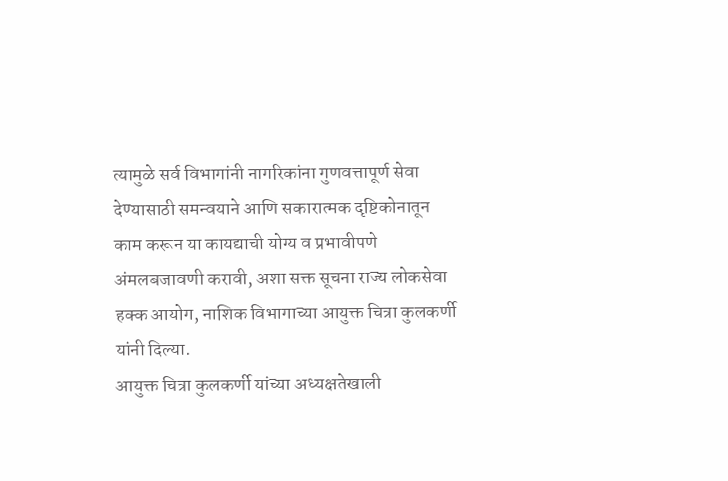त्यामुळे सर्व विभागांनी नागरिकांना गुणवत्तापूर्ण सेवा देण्यासाठी समन्वयाने आणि सकारात्मक दृष्टिकोनातून काम करून या कायद्याची योग्य व प्रभावीपणे अंमलबजावणी करावी, अशा सक्त सूचना राज्य लोकसेवा हक्क आयोग, नाशिक विभागाच्या आयुक्त चित्रा कुलकर्णी यांनी दिल्या.
आयुक्त चित्रा कुलकर्णी यांच्या अध्यक्षतेखाली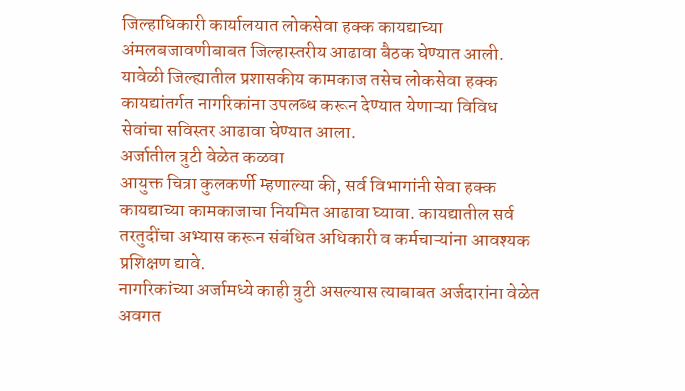जिल्हाधिकारी कार्यालयात लोकसेवा हक्क कायद्याच्या अंमलबजावणीबाबत जिल्हास्तरीय आढावा बैठक घेण्यात आली. यावेळी जिल्ह्यातील प्रशासकीय कामकाज तसेच लोकसेवा हक्क कायद्यांतर्गत नागरिकांना उपलब्ध करून देण्यात येणाऱ्या विविध सेवांचा सविस्तर आढावा घेण्यात आला.
अर्जातील त्रुटी वेळेत कळवा
आयुक्त चित्रा कुलकर्णी म्हणाल्या की, सर्व विभागांनी सेवा हक्क कायद्याच्या कामकाजाचा नियमित आढावा घ्यावा. कायद्यातील सर्व तरतुदींचा अभ्यास करून संबंधित अधिकारी व कर्मचाऱ्यांना आवश्यक प्रशिक्षण द्यावे.
नागरिकांच्या अर्जामध्ये काही त्रुटी असल्यास त्याबाबत अर्जदारांना वेळेत अवगत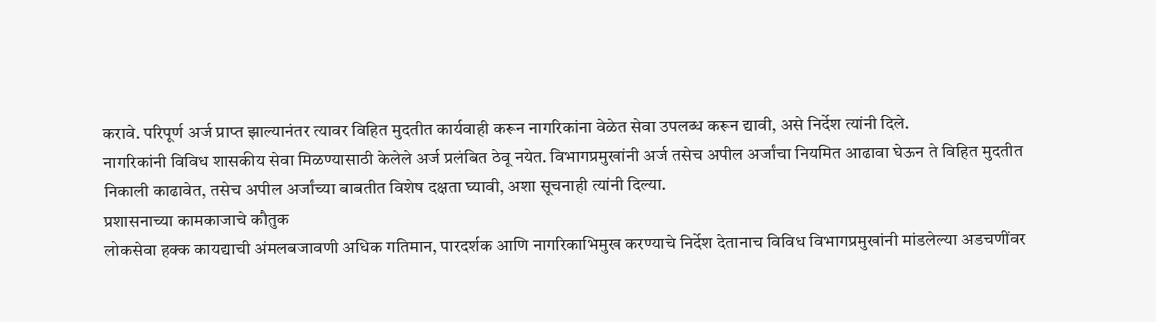करावे. परिपूर्ण अर्ज प्राप्त झाल्यानंतर त्यावर विहित मुदतीत कार्यवाही करून नागरिकांना वेळेत सेवा उपलब्ध करून द्यावी, असे निर्देश त्यांनी दिले.
नागरिकांनी विविध शासकीय सेवा मिळण्यासाठी केलेले अर्ज प्रलंबित ठेवू नयेत. विभागप्रमुखांनी अर्ज तसेच अपील अर्जांचा नियमित आढावा घेऊन ते विहित मुदतीत निकाली काढावेत, तसेच अपील अर्जांच्या बाबतीत विशेष दक्षता घ्यावी, अशा सूचनाही त्यांनी दिल्या.
प्रशासनाच्या कामकाजाचे कौतुक
लोकसेवा हक्क कायद्याची अंमलबजावणी अधिक गतिमान, पारदर्शक आणि नागरिकाभिमुख करण्याचे निर्देश देतानाच विविध विभागप्रमुखांनी मांडलेल्या अडचणींवर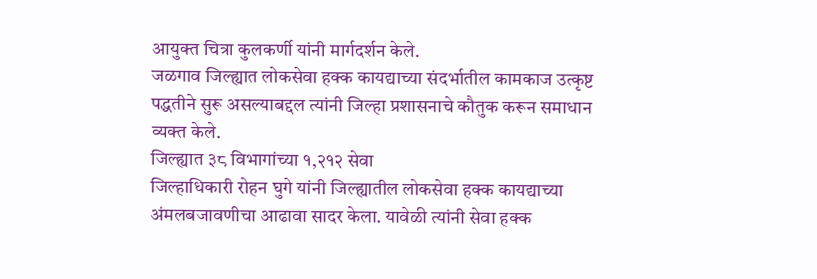आयुक्त चित्रा कुलकर्णी यांनी मार्गदर्शन केले.
जळगाव जिल्ह्यात लोकसेवा हक्क कायद्याच्या संदर्भातील कामकाज उत्कृष्ट पद्धतीने सुरू असल्याबद्दल त्यांनी जिल्हा प्रशासनाचे कौतुक करून समाधान व्यक्त केले.
जिल्ह्यात ३८ विभागांच्या १,२१२ सेवा
जिल्हाधिकारी रोहन घुगे यांनी जिल्ह्यातील लोकसेवा हक्क कायद्याच्या अंमलबजावणीचा आढावा सादर केला. यावेळी त्यांनी सेवा हक्क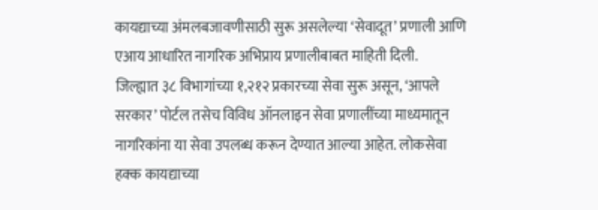कायद्याच्या अंमलबजावणीसाठी सुरू असलेल्या ‘सेवादूत’ प्रणाली आणि एआय आधारित नागरिक अभिप्राय प्रणालीबाबत माहिती दिली.
जिल्ह्यात ३८ विभागांच्या १,२१२ प्रकारच्या सेवा सुरू असून, ‘आपले सरकार’ पोर्टल तसेच विविध ऑनलाइन सेवा प्रणालींच्या माध्यमातून नागरिकांना या सेवा उपलब्ध करून देण्यात आल्या आहेत. लोकसेवा हक्क कायद्याच्या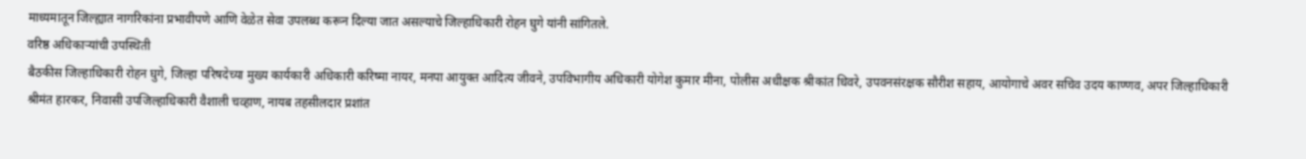माध्यमातून जिल्ह्यात नागरिकांना प्रभावीपणे आणि वेळेत सेवा उपलब्ध करून दिल्या जात असल्याचे जिल्हाधिकारी रोहन घुगे यांनी सांगितले.
वरिष्ठ अधिकाऱ्यांची उपस्थिती
बैठकीस जिल्हाधिकारी रोहन घुगे, जिल्हा परिषदेच्या मुख्य कार्यकारी अधिकारी करिष्मा नायर, मनपा आयुक्त आदित्य जीवने, उपविभागीय अधिकारी योगेश कुमार मीना, पोलीस अधीक्षक श्रीकांत धिवरे, उपवनसंरक्षक सौरीश सहाय, आयोगाचे अवर सचिव उदय काण्णव, अपर जिल्हाधिकारी श्रीमंत हारकर, निवासी उपजिल्हाधिकारी वैशाली चव्हाण, नायब तहसीलदार प्रशांत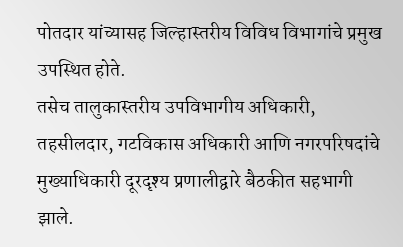पोतदार यांच्यासह जिल्हास्तरीय विविध विभागांचे प्रमुख उपस्थित होते.
तसेच तालुकास्तरीय उपविभागीय अधिकारी, तहसीलदार, गटविकास अधिकारी आणि नगरपरिषदांचे मुख्याधिकारी दूरदृश्य प्रणालीद्वारे बैठकीत सहभागी झाले.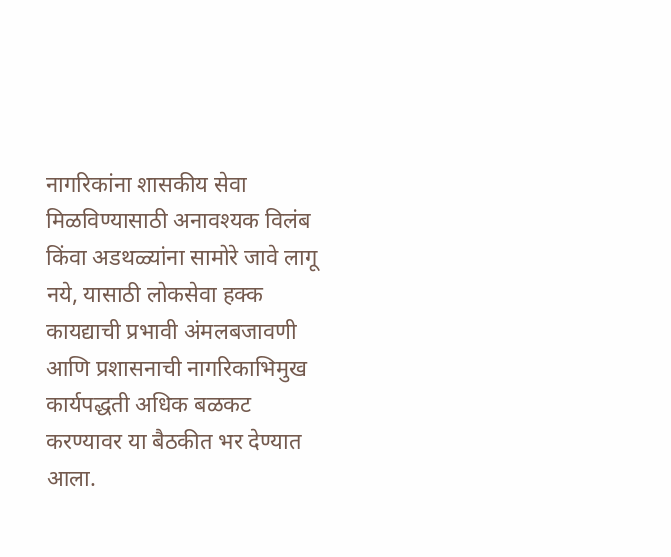नागरिकांना शासकीय सेवा मिळविण्यासाठी अनावश्यक विलंब किंवा अडथळ्यांना सामोरे जावे लागू नये, यासाठी लोकसेवा हक्क कायद्याची प्रभावी अंमलबजावणी आणि प्रशासनाची नागरिकाभिमुख कार्यपद्धती अधिक बळकट करण्यावर या बैठकीत भर देण्यात आला.